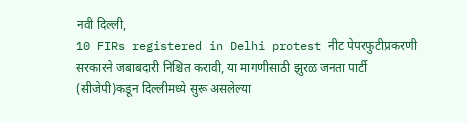नवी दिल्ली,
10 FIRs registered in Delhi protest नीट पेपरफुटीप्रकरणी सरकारने जबाबदारी निश्चित करावी, या मागणीसाठी झुरळ जनता पार्टी (सीजेपी)कडून दिल्लीमध्ये सुरू असलेल्या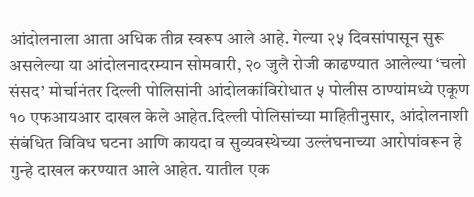आंदोलनाला आता अधिक तीव्र स्वरूप आले आहे. गेल्या २५ दिवसांपासून सुरू असलेल्या या आंदोलनादरम्यान सोमवारी, २० जुलै रोजी काढण्यात आलेल्या ‘चलो संसद’ मोर्चानंतर दिल्ली पोलिसांनी आंदोलकांविरोधात ५ पोलीस ठाण्यांमध्ये एकूण १० एफआयआर दाखल केले आहेत.दिल्ली पोलिसांच्या माहितीनुसार, आंदोलनाशी संबंधित विविध घटना आणि कायदा व सुव्यवस्थेच्या उल्लंघनाच्या आरोपांवरून हे गुन्हे दाखल करण्यात आले आहेत. यातील एक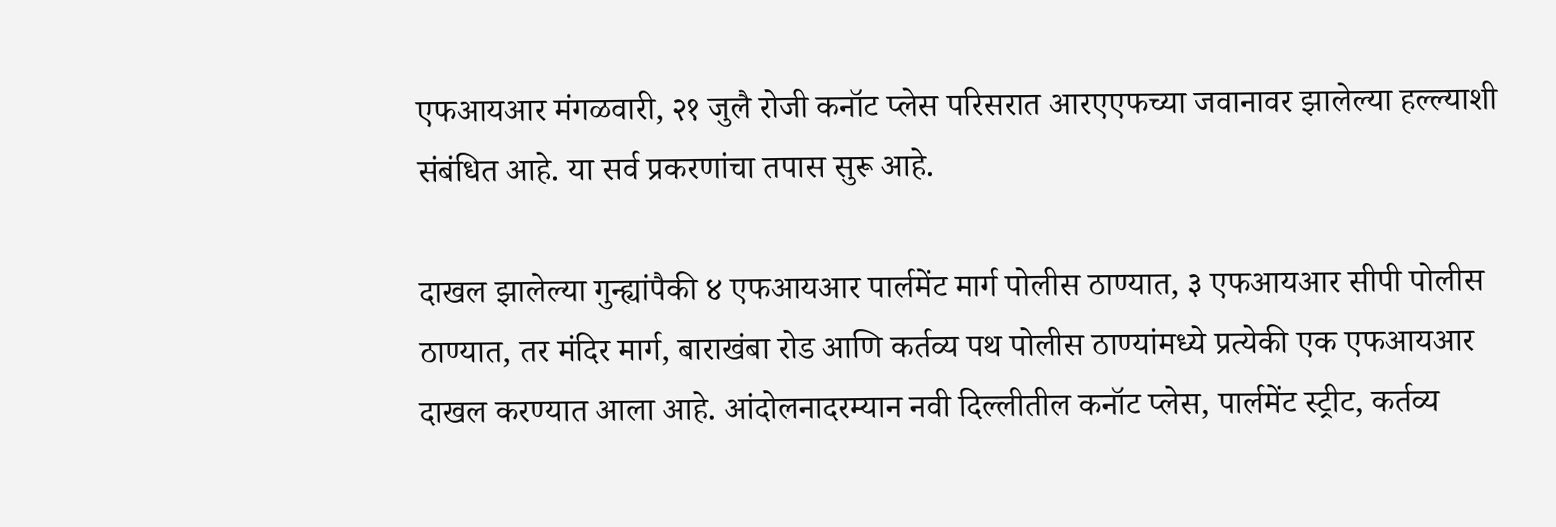एफआयआर मंगळवारी, २१ जुलै रोजी कनॉट प्लेस परिसरात आरएएफच्या जवानावर झालेल्या हल्ल्याशी संबंधित आहे. या सर्व प्रकरणांचा तपास सुरू आहे.

दाखल झालेल्या गुन्ह्यांपैकी ४ एफआयआर पार्लमेंट मार्ग पोलीस ठाण्यात, ३ एफआयआर सीपी पोलीस ठाण्यात, तर मंदिर मार्ग, बाराखंबा रोड आणि कर्तव्य पथ पोलीस ठाण्यांमध्ये प्रत्येकी एक एफआयआर दाखल करण्यात आला आहे. आंदोलनादरम्यान नवी दिल्लीतील कनॉट प्लेस, पार्लमेंट स्ट्रीट, कर्तव्य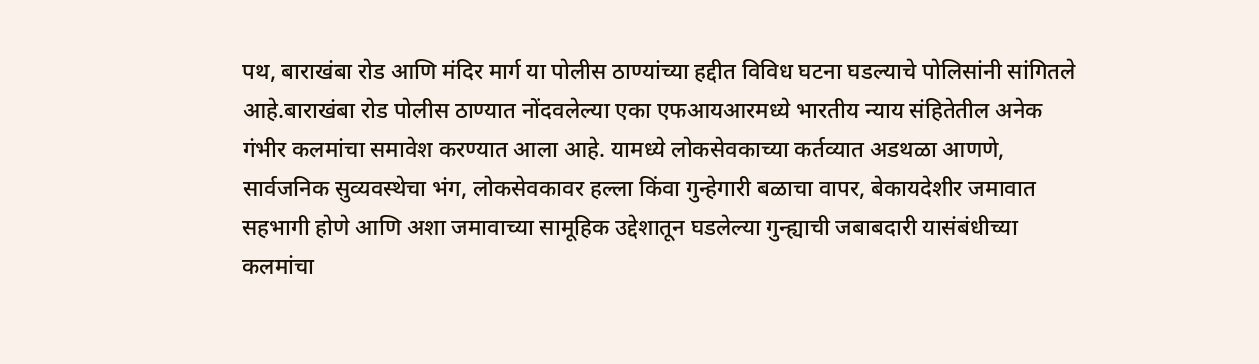पथ, बाराखंबा रोड आणि मंदिर मार्ग या पोलीस ठाण्यांच्या हद्दीत विविध घटना घडल्याचे पोलिसांनी सांगितले आहे.बाराखंबा रोड पोलीस ठाण्यात नोंदवलेल्या एका एफआयआरमध्ये भारतीय न्याय संहितेतील अनेक गंभीर कलमांचा समावेश करण्यात आला आहे. यामध्ये लोकसेवकाच्या कर्तव्यात अडथळा आणणे, सार्वजनिक सुव्यवस्थेचा भंग, लोकसेवकावर हल्ला किंवा गुन्हेगारी बळाचा वापर, बेकायदेशीर जमावात सहभागी होणे आणि अशा जमावाच्या सामूहिक उद्देशातून घडलेल्या गुन्ह्याची जबाबदारी यासंबंधीच्या कलमांचा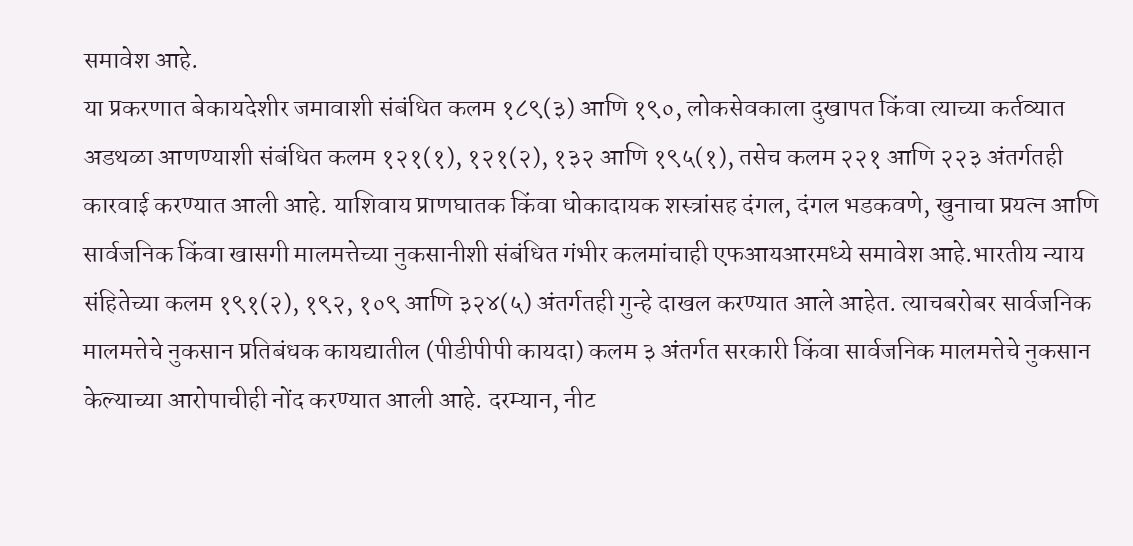समावेश आहे.
या प्रकरणात बेकायदेशीर जमावाशी संबंधित कलम १८९(३) आणि १९०, लोकसेवकाला दुखापत किंवा त्याच्या कर्तव्यात अडथळा आणण्याशी संबंधित कलम १२१(१), १२१(२), १३२ आणि १९५(१), तसेच कलम २२१ आणि २२३ अंतर्गतही कारवाई करण्यात आली आहे. याशिवाय प्राणघातक किंवा धोकादायक शस्त्रांसह दंगल, दंगल भडकवणे, खुनाचा प्रयत्न आणि सार्वजनिक किंवा खासगी मालमत्तेच्या नुकसानीशी संबंधित गंभीर कलमांचाही एफआयआरमध्ये समावेश आहे.भारतीय न्याय संहितेच्या कलम १९१(२), १९२, १०९ आणि ३२४(५) अंतर्गतही गुन्हे दाखल करण्यात आले आहेत. त्याचबरोबर सार्वजनिक मालमत्तेचे नुकसान प्रतिबंधक कायद्यातील (पीडीपीपी कायदा) कलम ३ अंतर्गत सरकारी किंवा सार्वजनिक मालमत्तेचे नुकसान केल्याच्या आरोपाचीही नोंद करण्यात आली आहे. दरम्यान, नीट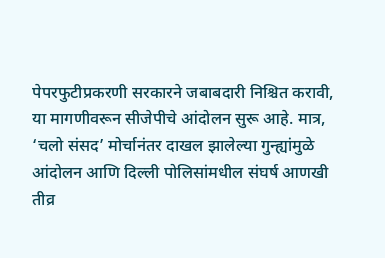पेपरफुटीप्रकरणी सरकारने जबाबदारी निश्चित करावी, या मागणीवरून सीजेपीचे आंदोलन सुरू आहे. मात्र, ‘चलो संसद’ मोर्चानंतर दाखल झालेल्या गुन्ह्यांमुळे आंदोलन आणि दिल्ली पोलिसांमधील संघर्ष आणखी तीव्र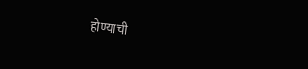होण्याची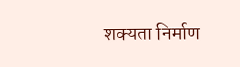शक्यता निर्माण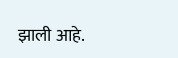झाली आहे.